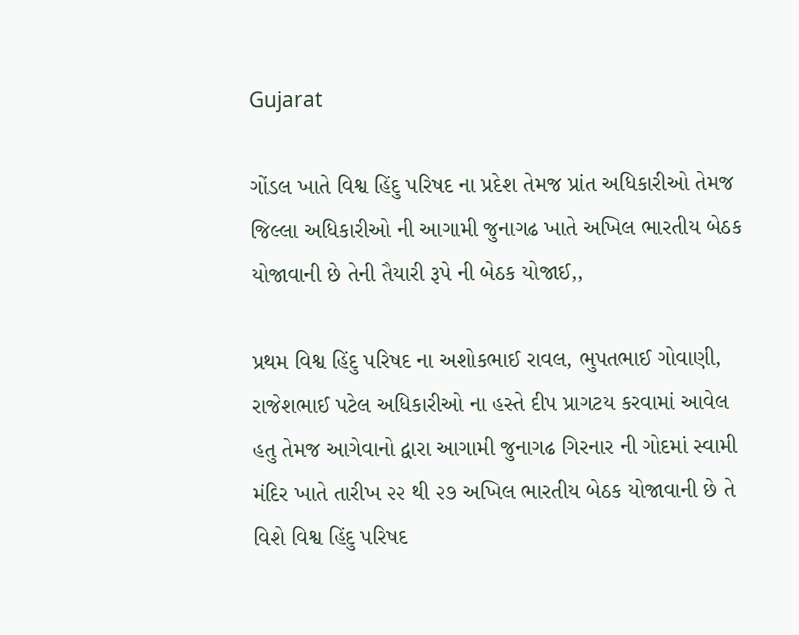Gujarat

ગોંડલ ખાતે વિશ્વ હિંદુ પરિષદ ના પ્રદેશ તેમજ પ્રાંત અધિકારીઓ તેમજ જિલ્લા અધિકારીઓ ની આગામી જુનાગઢ ખાતે અખિલ ભારતીય બેઠક યોજાવાની છે તેની તૈયારી રૂપે ની બેઠક યોજાઈ,,

પ્રથમ વિશ્વ હિંદુ પરિષદ ના અશોકભાઈ રાવલ, ભુપતભાઈ ગોવાણી, રાજેશભાઈ પટેલ અધિકારીઓ ના હસ્તે દીપ પ્રાગટય કરવામાં આવેલ હતુ તેમજ આગેવાનો દ્વારા આગામી જુનાગઢ ગિરનાર ની ગોદમાં સ્વામી મંદિર ખાતે તારીખ ૨૨ થી ૨૭ અખિલ ભારતીય બેઠક યોજાવાની છે તે વિશે વિશ્વ હિંદુ પરિષદ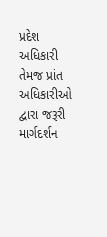પ્રદેશ અધિકારી તેમજ પ્રાંત અધિકારીઓ દ્વારા જરૂરી માર્ગદર્શન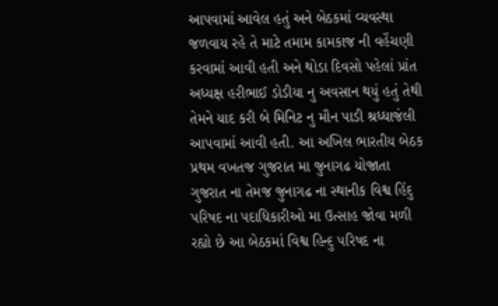આપવામાં આવેલ હતું અને બેઠકમાં વ્યવસ્થા જળવાય રહે તે માટે તમામ કામકાજ ની વહેંચણી કરવામાં આવી હતી અને થોડા દિવસો પહેલાં પ્રાંત અધ્યક્ષ હરીભાઈ ડોડીયા નુ અવસાન થયું હતું તેથી તેમને યાદ કરી બે મિનિટ નુ મૌન પાડી શ્રધ્ધાજંલી આપવામાં આવી હતી. આ અખિલ ભારતીય બેઠક પ્રથમ વખતજ ગુજરાત મા જુનાગઢ યોજાતા ગુજરાત ના તેમજ જુનાગઢ ના સ્થાનીક વિશ્વ હિંદુ પરિષદ ના પદાધિકારીઓ મા ઉત્સાહ જોવા મળી રહ્યો છે આ બેઠકમાં વિશ્વ હિન્દુ પરિષદ ના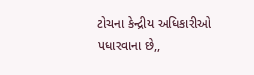ટોચના કેન્દ્રીય અધિકારીઓ પધારવાના છે,,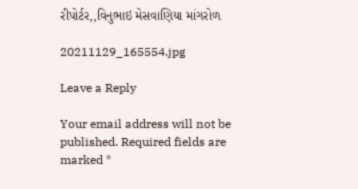રીપોર્ટર,,વિનુભાઇ મેસવાણિયા માંગરોળ

20211129_165554.jpg

Leave a Reply

Your email address will not be published. Required fields are marked *